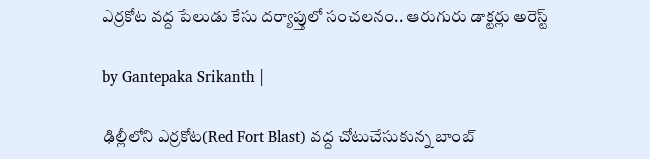ఎర్రకోట వద్ద పేలుడు కేసు దర్యాప్తులో సంచలనం.. ఆరుగురు డాక్టర్లు అరెస్ట్

by Gantepaka Srikanth |

ఢిల్లీలోని ఎర్రకోట(Red Fort Blast) వద్ద చోటుచేసుకున్న బాంబ్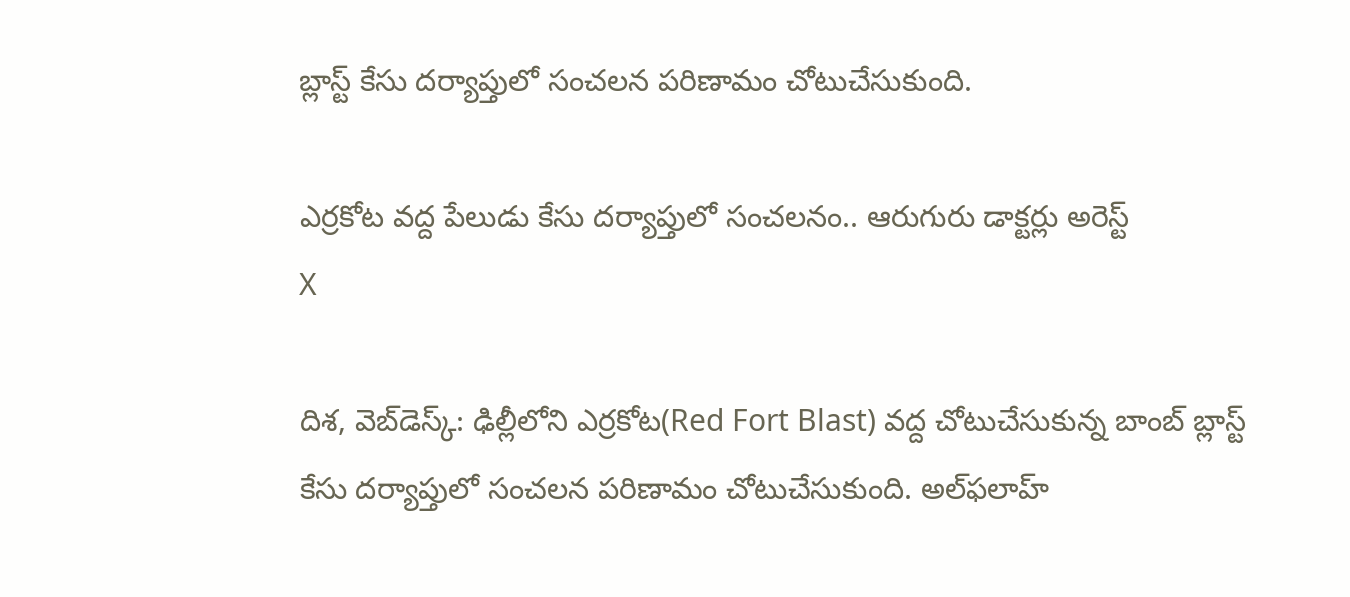బ్లాస్ట్ కేసు దర్యాప్తులో సంచలన పరిణామం చోటుచేసుకుంది.

ఎర్రకోట వద్ద పేలుడు కేసు దర్యాప్తులో సంచలనం.. ఆరుగురు డాక్టర్లు అరెస్ట్
X

దిశ, వెబ్‌డెస్క్: ఢిల్లీలోని ఎర్రకోట(Red Fort Blast) వద్ద చోటుచేసుకున్న బాంబ్ బ్లాస్ట్ కేసు దర్యాప్తులో సంచలన పరిణామం చోటుచేసుకుంది. అల్‌ఫలాహ్‌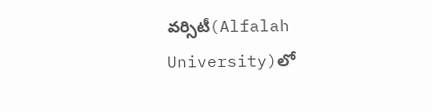వర్సిటీ(Alfalah University)లో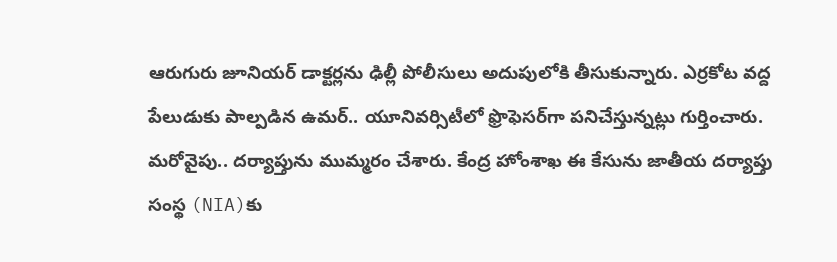ఆరుగురు జూనియర్ డాక్టర్లను ఢిల్లీ పోలీసులు అదుపులోకి తీసుకున్నారు. ఎర్రకోట వద్ద పేలుడుకు పాల్పడిన ఉమర్.. యూనివర్సిటీలో ఫ్రొఫెసర్‌గా పనిచేస్తున్నట్లు గుర్తించారు. మరోవైపు.. దర్యాప్తును ముమ్మరం చేశారు. కేంద్ర హోంశాఖ ఈ కేసును జాతీయ దర్యాప్తు సంస్థ (NIA)కు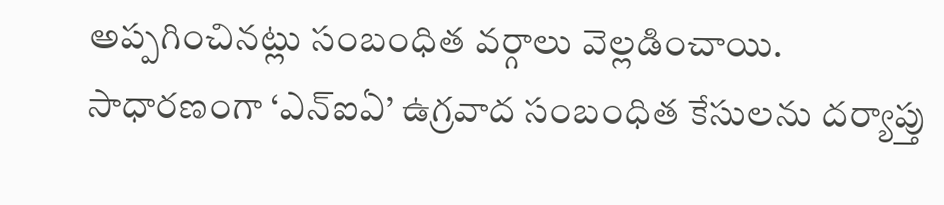అప్పగించినట్లు సంబంధిత వర్గాలు వెల్లడించాయి. సాధారణంగా ‘ఎన్‌ఐఏ’ ఉగ్రవాద సంబంధిత కేసులను దర్యాప్తు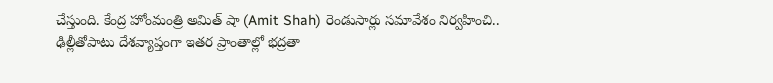చేస్తుంది. కేంద్ర హోంమంత్రి అమిత్ షా (Amit Shah) రెండుసార్లు సమావేశం నిర్వహించి.. ఢిల్లీతోపాటు దేశవ్యాప్తంగా ఇతర ప్రాంతాల్లో భద్రతా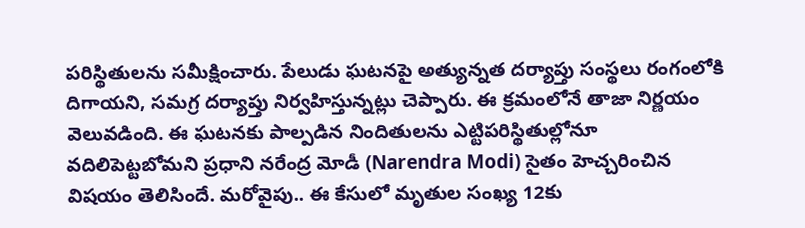పరిస్థితులను సమీక్షించారు. పేలుడు ఘటనపై అత్యున్నత దర్యాప్తు సంస్థలు రంగంలోకి దిగాయని, సమగ్ర దర్యాప్తు నిర్వహిస్తున్నట్లు చెప్పారు. ఈ క్రమంలోనే తాజా నిర్ణయం వెలువడింది. ఈ ఘటనకు పాల్పడిన నిందితులను ఎట్టిపరిస్థితుల్లోనూ వదిలిపెట్టబోమని ప్రధాని నరేంద్ర మోడీ (Narendra Modi) సైతం హెచ్చరించిన విషయం తెలిసిందే. మరోవైపు.. ఈ కేసులో మృతుల సంఖ్య 12కు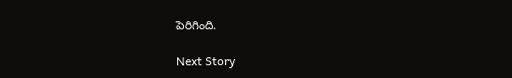పెరిగింది.

Next Story